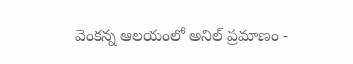వెంకన్న ఆలయంలో అనిల్ ప్రమాణం -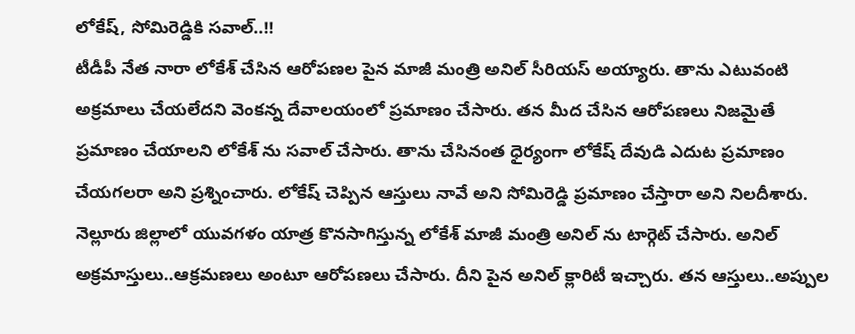లోకేష్, సోమిరెడ్డికి సవాల్..!!
టీడీపీ నేత నారా లోకేశ్ చేసిన ఆరోపణల పైన మాజీ మంత్రి అనిల్ సీరియస్ అయ్యారు. తాను ఎటువంటి అక్రమాలు చేయలేదని వెంకన్న దేవాలయంలో ప్రమాణం చేసారు. తన మీద చేసిన ఆరోపణలు నిజమైతే ప్రమాణం చేయాలని లోకేశ్ ను సవాల్ చేసారు. తాను చేసినంత ధైర్యంగా లోకేష్ దేవుడి ఎదుట ప్రమాణం చేయగలరా అని ప్రశ్నించారు. లోకేష్ చెప్పిన ఆస్తులు నావే అని సోమిరెడ్డి ప్రమాణం చేస్తారా అని నిలదీశారు.
నెల్లూరు జిల్లాలో యువగళం యాత్ర కొనసాగిస్తున్న లోకేశ్ మాజీ మంత్రి అనిల్ ను టార్గెట్ చేసారు. అనిల్ అక్రమాస్తులు..ఆక్రమణలు అంటూ ఆరోపణలు చేసారు. దీని పైన అనిల్ క్లారిటీ ఇచ్చారు. తన ఆస్తులు..అప్పుల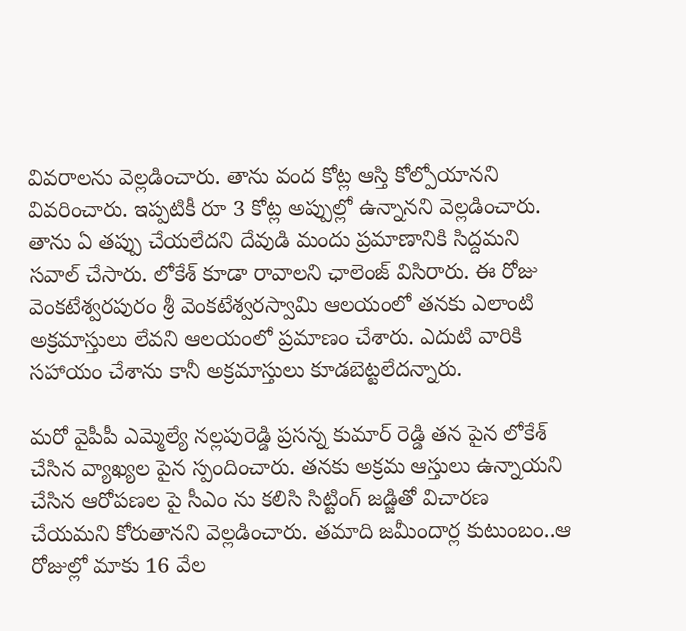వివరాలను వెల్లడించారు. తాను వంద కోట్ల ఆస్తి కోల్పోయానని వివరించారు. ఇప్పటికీ రూ 3 కోట్ల అప్పుల్లో ఉన్నానని వెల్లడించారు. తాను ఏ తప్పు చేయలేదని దేవుడి మందు ప్రమాణానికి సిద్దమని సవాల్ చేసారు. లోకేశ్ కూడా రావాలని ఛాలెంజ్ విసిరారు. ఈ రోజు వెంకటేశ్వరపురం శ్రీ వెంకటేశ్వరస్వామి ఆలయంలో తనకు ఎలాంటి అక్రమాస్తులు లేవని ఆలయంలో ప్రమాణం చేశారు. ఎదుటి వారికి సహాయం చేశాను కానీ అక్రమాస్తులు కూడబెట్టలేదన్నారు.

మరో వైపీపీ ఎమ్మెల్యే నల్లపురెడ్డి ప్రసన్న కుమార్ రెడ్డి తన పైన లోకేశ్ చేసిన వ్యాఖ్యల పైన స్పందించారు. తనకు అక్రమ ఆస్తులు ఉన్నాయని చేసిన ఆరోపణల పై సీఎం ను కలిసి సిట్టింగ్ జడ్జితో విచారణ చేయమని కోరుతానని వెల్లడించారు. తమాది జమీందార్ల కుటుంబం..ఆ రోజుల్లో మాకు 16 వేల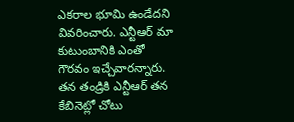ఎకరాల భూమి ఉండేదని వివరించారు. ఎన్టీఆర్ మా కుటుంబానికి ఎంతో గౌరవం ఇచ్చేవారన్నారు. తన తండ్రికి ఎన్టీఆర్ తన కేబినెట్లో చోటు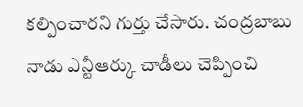కల్పించారని గుర్తు చేసారు. చంద్రబాబు నాడు ఎన్టీఆర్కు చాడీలు చెప్పించి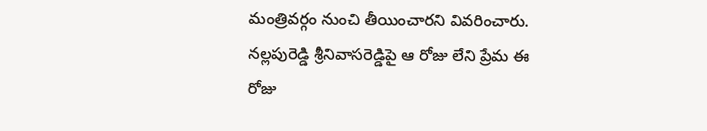మంత్రివర్గం నుంచి తీయించారని వివరించారు. నల్లపురెడ్డి శ్రీనివాసరెడ్డిపై ఆ రోజు లేని ప్రేమ ఈ రోజు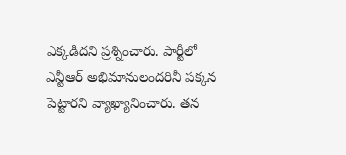ఎక్కడిదని ప్రశ్నించారు. పార్టీలో ఎన్టీఆర్ అభిమానులందరినీ పక్కన పెట్టారని వ్యాఖ్యానించారు. తన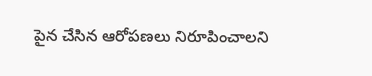పైన చేసిన ఆరోపణలు నిరూపించాలని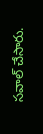సవాల్ చేసారు.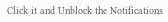Click it and Unblock the Notifications